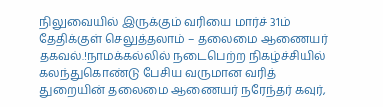நிலுவையில் இருக்கும் வரியை மார்ச் 31ம் தேதிக்குள் செலுத்தலாம் – தலைமை ஆணையர் தகவல்.!நாமக்கல்லில் நடைபெற்ற நிகழ்ச்சியில் கலந்துகொண்டு பேசிய வருமான வரித் துறையின் தலைமை ஆணையர் நரேந்தர் கவுர்,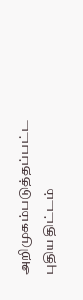அறிமுகம்படுத்தப்பட்ட புதிய திட்டம்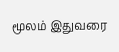மூலம் இதுவரை